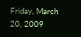Friday, March 20, 2009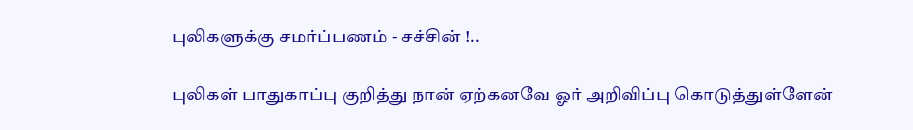புலிகளுக்கு சமர்ப்பணம் - சச்சின் !..

புலிகள் பாதுகாப்பு குறித்து நான் ஏற்கனவே ஓர் அறிவிப்பு கொடுத்துள்ளேன்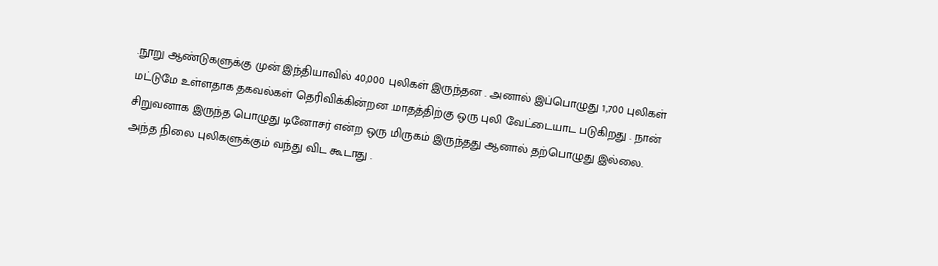.நூறு ஆண்டுகளுக்கு முன் இந்தியாவில் 40,000 புலிகள் இருந்தன . அனால் இப்பொழுது 1,700 புலிகள் மட்டுமே உள்ளதாக தகவல்கள் தெரிவிக்கின்றன .மாதத்திற்கு ஒரு புலி வேட்டையாட படுகிறது . நான் சிறுவனாக இருந்த பொழுது டினோசர் என்ற ஒரு மிருகம் இருந்தது ஆனால் தற்பொழுது இல்லை. அந்த நிலை புலிகளுக்கும் வந்து விட கூடாது .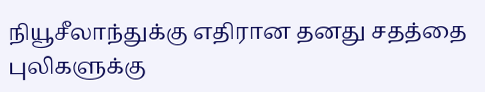நியூசீலாந்துக்கு எதிரான தனது சதத்தை புலிகளுக்கு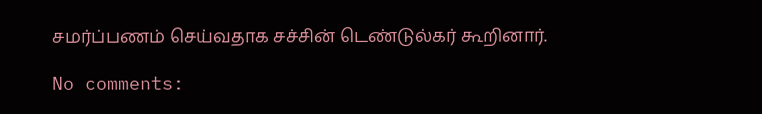சமர்ப்பணம் செய்வதாக சச்சின் டெண்டுல்கர் கூறினார்.

No comments: